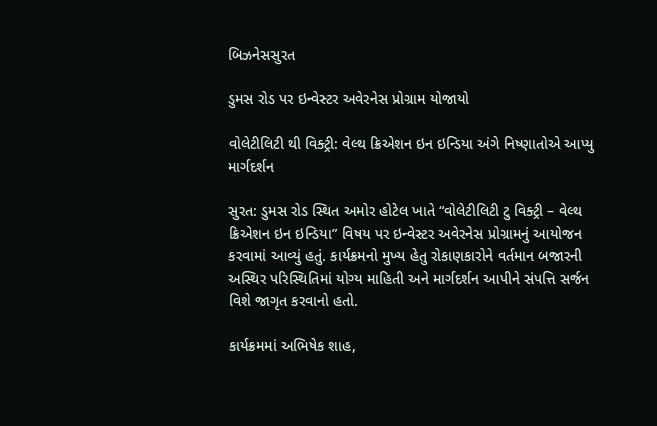બિઝનેસસુરત

ડુમસ રોડ પર ઇન્વેસ્ટર અવેરનેસ પ્રોગ્રામ યોજાયો

વોલેટીલિટી થી વિક્ટ્રી: વેલ્થ ક્રિએશન ઇન ઇન્ડિયા અંગે નિષ્ણાતોએ આપ્યુ માર્ગદર્શન

સુરત: ડુમસ રોડ સ્થિત અમોર હોટેલ ખાતે “વોલેટીલિટી ટુ વિક્ટ્રી – વેલ્થ ક્રિએશન ઇન ઇન્ડિયા” વિષય પર ઇન્વેસ્ટર અવેરનેસ પ્રોગ્રામનું આયોજન કરવામાં આવ્યું હતું. કાર્યક્રમનો મુખ્ય હેતુ રોકાણકારોને વર્તમાન બજારની અસ્થિર પરિસ્થિતિમાં યોગ્ય માહિતી અને માર્ગદર્શન આપીને સંપત્તિ સર્જન વિશે જાગૃત કરવાનો હતો.

કાર્યક્રમમાં અભિષેક શાહ,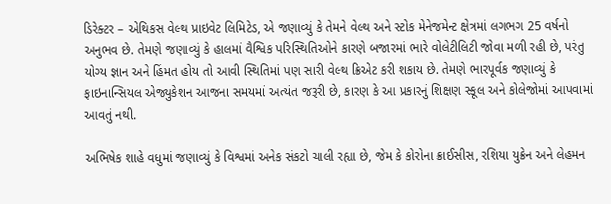ડિરેક્ટર – એથિકસ વેલ્થ પ્રાઇવેટ લિમિટેડ, એ જણાવ્યું કે તેમને વેલ્થ અને સ્ટોક મેનેજમેન્ટ ક્ષેત્રમાં લગભગ 25 વર્ષનો અનુભવ છે. તેમણે જણાવ્યું કે હાલમાં વૈશ્વિક પરિસ્થિતિઓને કારણે બજારમાં ભારે વોલેટીલિટી જોવા મળી રહી છે, પરંતુ યોગ્ય જ્ઞાન અને હિંમત હોય તો આવી સ્થિતિમાં પણ સારી વેલ્થ ક્રિએટ કરી શકાય છે. તેમણે ભારપૂર્વક જણાવ્યું કે ફાઇનાન્સિયલ એજ્યુકેશન આજના સમયમાં અત્યંત જરૂરી છે, કારણ કે આ પ્રકારનું શિક્ષણ સ્કૂલ અને કોલેજોમાં આપવામાં આવતું નથી.

અભિષેક શાહે વધુમાં જણાવ્યું કે વિશ્વમાં અનેક સંકટો ચાલી રહ્યા છે, જેમ કે કોરોના ક્રાઈસીસ, રશિયા યુક્રેન અને લેહમન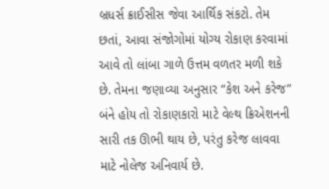બ્રધર્સ ક્રાઈસીસ જેવા આર્થિક સંકટો. તેમ છતાં, આવા સંજોગોમાં યોગ્ય રોકાણ કરવામાં આવે તો લાંબા ગાળે ઉત્તમ વળતર મળી શકે છે. તેમના જણાવ્યા અનુસાર “કેશ અને કરેજ” બંને હોય તો રોકાણકારો માટે વેલ્થ ક્રિએશનની સારી તક ઊભી થાય છે, પરંતુ કરેજ લાવવા માટે નોલેજ અનિવાર્ય છે.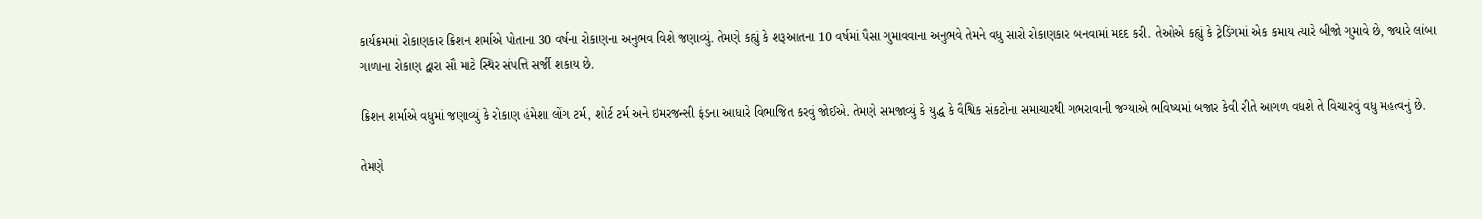કાર્યક્રમમાં રોકાણકાર ક્રિશન શર્માએ પોતાના 30 વર્ષના રોકાણના અનુભવ વિશે જણાવ્યું. તેમણે કહ્યું કે શરૂઆતના 10 વર્ષમાં પૈસા ગુમાવવાના અનુભવે તેમને વધુ સારો રોકાણકાર બનવામાં મદદ કરી. તેઓએ કહ્યું કે ટ્રેડિંગમાં એક કમાય ત્યારે બીજો ગુમાવે છે, જ્યારે લાંબા ગાળાના રોકાણ દ્વારા સૌ માટે સ્થિર સંપત્તિ સર્જી શકાય છે.

ક્રિશન શર્માએ વધુમાં જણાવ્યું કે રોકાણ હંમેશા લોંગ ટર્મ, શોર્ટ ટર્મ અને ઇમરજન્સી ફંડના આધારે વિભાજિત કરવું જોઈએ. તેમણે સમજાવ્યું કે યુદ્ધ કે વૈશ્વિક સંકટોના સમાચારથી ગભરાવાની જગ્યાએ ભવિષ્યમાં બજાર કેવી રીતે આગળ વધશે તે વિચારવું વધુ મહત્વનું છે.

તેમણે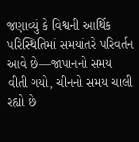જણાવ્યું કે વિશ્વની આર્થિક પરિસ્થિતિમાં સમયાંતરે પરિવર્તન આવે છે—જાપાનનો સમય વીતી ગયો, ચીનનો સમય ચાલી રહ્યો છે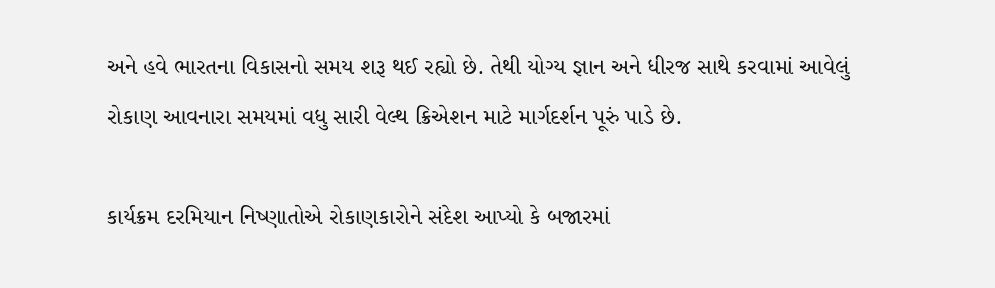અને હવે ભારતના વિકાસનો સમય શરૂ થઈ રહ્યો છે. તેથી યોગ્ય જ્ઞાન અને ધીરજ સાથે કરવામાં આવેલું રોકાણ આવનારા સમયમાં વધુ સારી વેલ્થ ક્રિએશન માટે માર્ગદર્શન પૂરું પાડે છે.

કાર્યક્રમ દરમિયાન નિષ્ણાતોએ રોકાણકારોને સંદેશ આપ્યો કે બજારમાં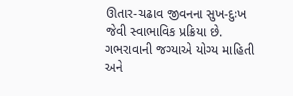ઊતાર-ચઢાવ જીવનના સુખ-દુઃખ જેવી સ્વાભાવિક પ્રક્રિયા છે. ગભરાવાની જગ્યાએ યોગ્ય માહિતી અને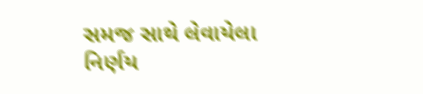સમજ સાથે લેવાયેલા નિર્ણય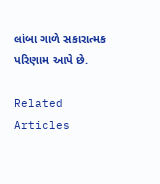લાંબા ગાળે સકારાત્મક પરિણામ આપે છે.

Related Articles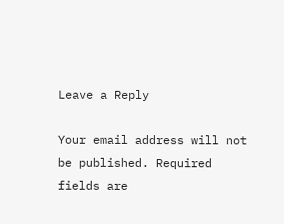Leave a Reply

Your email address will not be published. Required fields are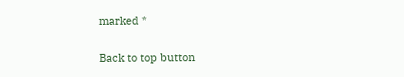marked *

Back to top button